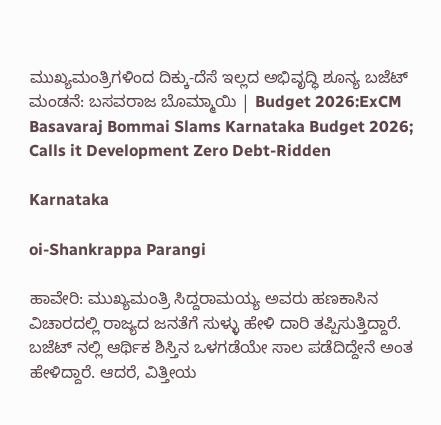ಮುಖ್ಯಮಂತ್ರಿಗಳಿಂದ ದಿಕ್ಕು-ದೆಸೆ ಇಲ್ಲದ ಅಭಿವೃದ್ಧಿ ಶೂನ್ಯ ಬಜೆಟ್ ಮಂಡನೆ: ಬಸವರಾಜ ಬೊಮ್ಮಾಯಿ | Budget 2026:ExCM Basavaraj Bommai Slams Karnataka Budget 2026; Calls it Development Zero Debt-Ridden

Karnataka

oi-Shankrappa Parangi

ಹಾವೇರಿ: ಮುಖ್ಯಮಂತ್ರಿ ಸಿದ್ದರಾಮಯ್ಯ ಅವರು ಹಣಕಾಸಿನ ವಿಚಾರದಲ್ಲಿ ರಾಜ್ಯದ ಜನತೆಗೆ ಸುಳ್ಳು ಹೇಳಿ ದಾರಿ ತಪ್ಪಿಸುತ್ತಿದ್ದಾರೆ. ಬಜೆಟ್ ನಲ್ಲಿ ಆರ್ಥಿಕ ಶಿಸ್ತಿನ ಒಳಗಡೆಯೇ ಸಾಲ ಪಡೆದಿದ್ದೇನೆ ಅಂತ ಹೇಳಿದ್ದಾರೆ‌. ಆದರೆ, ವಿತ್ತೀಯ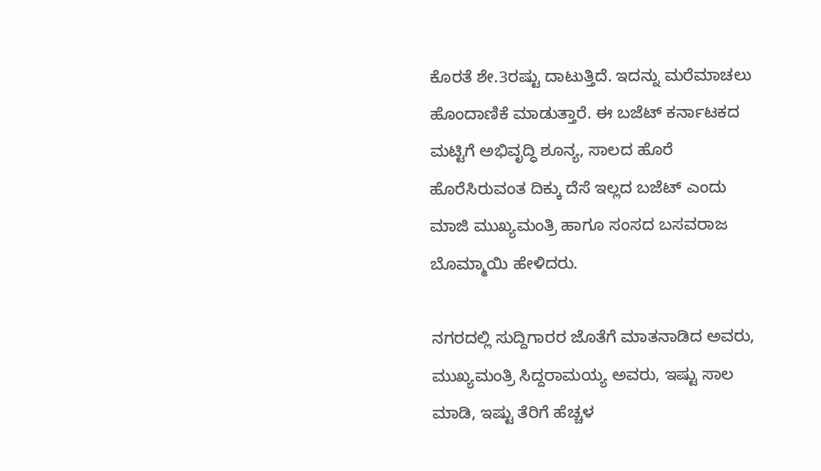ಕೊರತೆ ಶೇ.3ರಷ್ಟು ದಾಟುತ್ತಿದೆ. ಇದನ್ನು ಮರೆಮಾಚಲು ಹೊಂದಾಣಿಕೆ ಮಾಡುತ್ತಾರೆ. ಈ ಬಜೆಟ್ ಕರ್ನಾಟಕದ ಮಟ್ಟಿಗೆ ಅಭಿವೃದ್ಧಿ ಶೂನ್ಯ, ಸಾಲದ ಹೊರೆ ಹೊರೆಸಿರುವಂತ ದಿಕ್ಕು ದೆಸೆ ಇಲ್ಲದ ಬಜೆಟ್ ಎಂದು ಮಾಜಿ ಮುಖ್ಯಮಂತ್ರಿ ಹಾಗೂ ಸಂಸದ ಬಸವರಾಜ ಬೊಮ್ಮಾಯಿ ಹೇಳಿದರು.

ನಗರದಲ್ಲಿ ಸುದ್ದಿಗಾರರ ಜೊತೆಗೆ ಮಾತನಾಡಿದ ಅವರು, ಮುಖ್ಯಮಂತ್ರಿ ಸಿದ್ದರಾಮಯ್ಯ ಅವರು, ಇಷ್ಟು ಸಾಲ ಮಾಡಿ, ಇಷ್ಟು ತೆರಿಗೆ ಹೆಚ್ಚಳ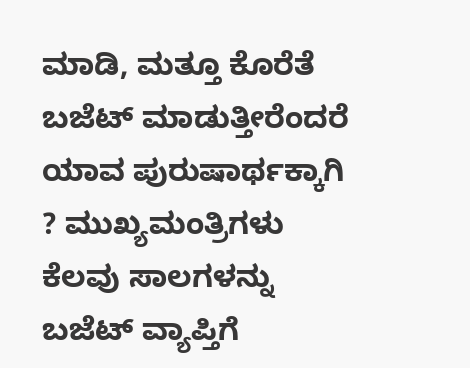ಮಾಡಿ, ಮತ್ತೂ ಕೊರೆತೆ ಬಜೆಟ್ ಮಾಡುತ್ತೀರೆಂದರೆ ಯಾವ ಪುರುಷಾರ್ಥಕ್ಕಾಗಿ ? ಮುಖ್ಯಮಂತ್ರಿಗಳು ಕೆಲವು ಸಾಲಗಳನ್ನು ಬಜೆಟ್ ವ್ಯಾಪ್ತಿಗೆ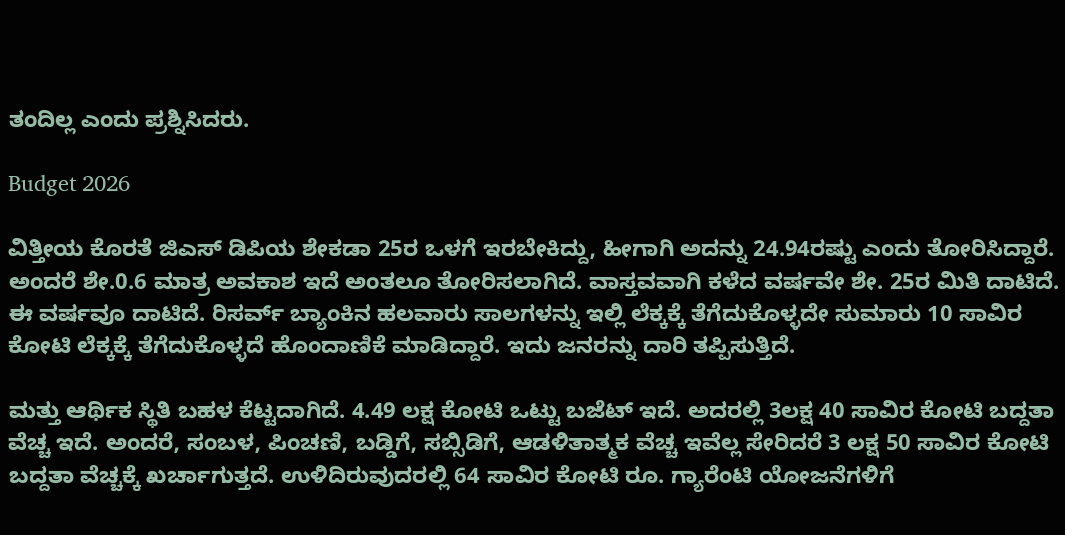ತಂದಿಲ್ಲ ಎಂದು ಪ್ರಶ್ನಿಸಿದರು.

Budget 2026

ವಿತ್ತೀಯ ಕೊರತೆ ಜಿಎಸ್ ಡಿಪಿಯ ಶೇಕಡಾ 25ರ ಒಳಗೆ ಇರಬೇಕಿದ್ದು, ಹೀಗಾಗಿ ಅದನ್ನು 24.94ರಷ್ಟು ಎಂದು ತೋರಿಸಿದ್ದಾರೆ. ಅಂದರೆ ಶೇ.0.6 ಮಾತ್ರ ಅವಕಾಶ ಇದೆ ಅಂತಲೂ ತೋರಿಸಲಾಗಿದೆ. ವಾಸ್ತವವಾಗಿ ಕಳೆದ ವರ್ಷವೇ ಶೇ. 25ರ ಮಿತಿ ದಾಟಿದೆ. ಈ ವರ್ಷವೂ ದಾಟಿದೆ. ರಿಸರ್ವ್ ಬ್ಯಾಂಕಿನ ಹಲವಾರು ಸಾಲಗಳನ್ನು ಇಲ್ಲಿ ಲೆಕ್ಕಕ್ಕೆ ತೆಗೆದುಕೊಳ್ಳದೇ ಸುಮಾರು 10 ಸಾವಿರ ಕೋಟಿ ಲೆಕ್ಕಕ್ಕೆ ತೆಗೆದುಕೊಳ್ಳದೆ ಹೊಂದಾಣಿಕೆ ಮಾಡಿದ್ದಾರೆ. ಇದು ಜನರನ್ನು ದಾರಿ ತಪ್ಪಿಸುತ್ತಿದೆ.

ಮತ್ತು ಆರ್ಥಿಕ ಸ್ಥಿತಿ ಬಹಳ ಕೆಟ್ಟದಾಗಿದೆ. 4.49 ಲಕ್ಷ ಕೋಟಿ ಒಟ್ಟು ಬಜೆಟ್ ಇದೆ. ಅದರಲ್ಲಿ 3ಲಕ್ಷ 40 ಸಾವಿರ ಕೋಟಿ ಬದ್ದತಾ ವೆಚ್ಚ ಇದೆ. ಅಂದರೆ, ಸಂಬಳ, ಪಿಂಚಣಿ, ಬಡ್ಡಿಗೆ, ಸಬ್ಸಿಡಿಗೆ, ಆಡಳಿತಾತ್ಮಕ ವೆಚ್ಚ ಇವೆಲ್ಲ ಸೇರಿದರೆ 3 ಲಕ್ಷ 50 ಸಾವಿರ ಕೋಟಿ ಬದ್ದತಾ ವೆಚ್ಚಕ್ಕೆ ಖರ್ಚಾಗುತ್ತದೆ. ಉಳಿದಿರುವುದರಲ್ಲಿ 64 ಸಾವಿರ ಕೋಟಿ ರೂ. ಗ್ಯಾರೆಂಟಿ ಯೋಜನೆಗಳಿಗೆ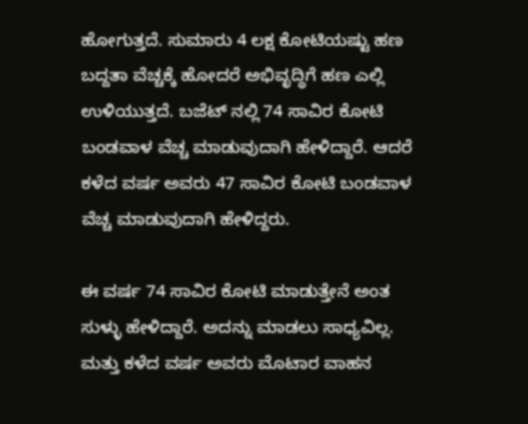ಹೋಗುತ್ತದೆ. ಸುಮಾರು 4 ಲಕ್ಷ ಕೋಟಿಯಷ್ಟು ಹಣ ಬದ್ದತಾ ವೆಚ್ಚಕ್ಕೆ ಹೋದರೆ ಅಭಿವೃದ್ಧಿಗೆ ಹಣ ಎಲ್ಲಿ ಉಳಿಯುತ್ತದೆ. ಬಜೆಟ್ ನಲ್ಲಿ 74 ಸಾವಿರ ಕೋಟಿ ಬಂಡವಾಳ ವೆಚ್ಚ ಮಾಡುವುದಾಗಿ ಹೇಳಿದ್ದಾರೆ. ಆದರೆ ಕಳೆದ ವರ್ಷ ಅವರು 47 ಸಾವಿರ ಕೋಟಿ ಬಂಡವಾಳ ವೆಚ್ಚ ಮಾಡುವುದಾಗಿ ಹೇಳಿದ್ದರು.

ಈ ವರ್ಷ 74 ಸಾವಿರ ಕೋಟಿ ಮಾಡುತ್ತೇನೆ ಅಂತ ಸುಳ್ಳು ಹೇಳಿದ್ದಾರೆ. ಅದನ್ನು ಮಾಡಲು ಸಾಧ್ಯವಿಲ್ಲ. ಮತ್ತು ಕಳೆದ ವರ್ಷ ಅವರು ಮೊಟಾರ ವಾಹನ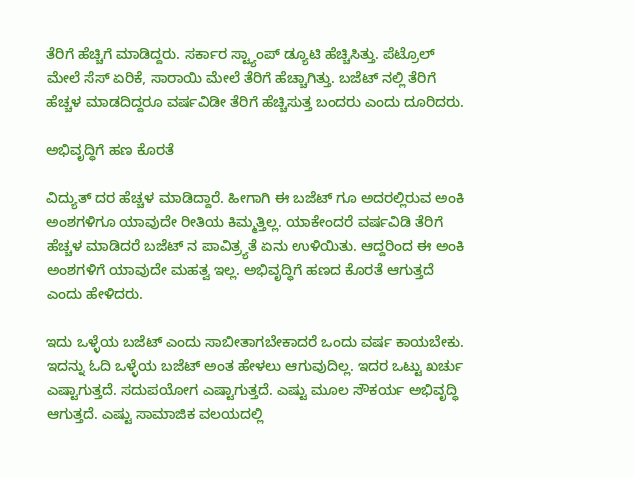ತೆರಿಗೆ ಹೆಚ್ಚಿಗೆ ಮಾಡಿದ್ದರು. ಸರ್ಕಾರ ಸ್ಟ್ಯಾಂಪ್ ಡ್ಯೂಟಿ ಹೆಚ್ಚಿಸಿತ್ತು. ಪೆಟ್ರೊಲ್ ಮೇಲೆ ಸೆಸ್ ಏರಿಕೆ, ಸಾರಾಯಿ ಮೇಲೆ ತೆರಿಗೆ ಹೆಚ್ಚಾಗಿತ್ತು. ಬಜೆಟ್ ನಲ್ಲಿ ತೆರಿಗೆ ಹೆಚ್ಚಳ ಮಾಡದಿದ್ದರೂ ವರ್ಷವಿಡೀ ತೆರಿಗೆ ಹೆಚ್ಚಿಸುತ್ತ ಬಂದರು ಎಂದು ದೂರಿದರು.

ಅಭಿವೃದ್ಧಿಗೆ ಹಣ ಕೊರತೆ

ವಿದ್ಯುತ್ ದರ ಹೆಚ್ಚಳ ಮಾಡಿದ್ದಾರೆ. ಹೀಗಾಗಿ ಈ ಬಜೆಟ್ ಗೂ ಅದರಲ್ಲಿರುವ ಅಂಕಿ ಅಂಶಗಳಿಗೂ ಯಾವುದೇ ರೀತಿಯ ಕಿಮ್ಮತ್ತಿಲ್ಲ. ಯಾಕೇಂದರೆ ವರ್ಷವಿಡಿ ತೆರಿಗೆ ಹೆಚ್ಚಳ ಮಾಡಿದರೆ ಬಜೆಟ್ ನ ಪಾವಿತ್ರ್ಯತೆ ಏನು ಉಳಿಯಿತು. ಆದ್ದರಿಂದ ಈ ಅಂಕಿ ಅಂಶಗಳಿಗೆ ಯಾವುದೇ ಮಹತ್ವ ಇಲ್ಲ. ಅಭಿವೃದ್ಧಿಗೆ ಹಣದ ಕೊರತೆ ಆಗುತ್ತದೆ ಎಂದು ಹೇಳಿದರು.

ಇದು ಒಳ್ಳೆಯ ಬಜೆಟ್ ಎಂದು ಸಾಬೀತಾಗಬೇಕಾದರೆ ಒಂದು ವರ್ಷ ಕಾಯಬೇಕು. ಇದನ್ನು ಓದಿ ಒಳ್ಳೆಯ ಬಜೆಟ್ ಅಂತ ಹೇಳಲು ಆಗುವುದಿಲ್ಲ. ಇದರ ಒಟ್ಟು ಖರ್ಚು ಎಷ್ಟಾಗುತ್ತದೆ. ಸದುಪಯೋಗ ಎಷ್ಟಾಗುತ್ತದೆ. ಎಷ್ಟು ಮೂಲ ಸೌಕರ್ಯ ಅಭಿವೃದ್ಧಿ ಆಗುತ್ತದೆ. ಎಷ್ಟು ಸಾಮಾಜಿಕ ವಲಯದಲ್ಲಿ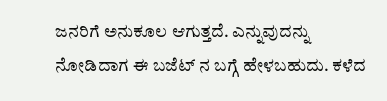ಜನರಿಗೆ ಅನುಕೂಲ ಆಗುತ್ತದೆ. ಎನ್ನುವುದನ್ನು ನೋಡಿದಾಗ ಈ ಬಜೆಟ್ ನ ಬಗ್ಗೆ ಹೇಳಬಹುದು. ಕಳೆದ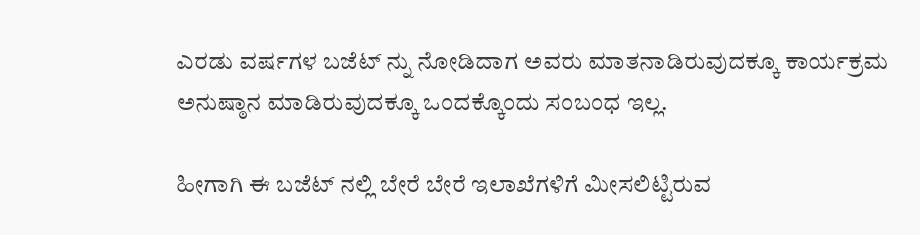ಎರಡು ವರ್ಷಗಳ ಬಜೆಟ್ ನ್ನು ನೋಡಿದಾಗ ಅವರು ಮಾತನಾಡಿರುವುದಕ್ಕೂ ಕಾರ್ಯಕ್ರಮ ಅನುಷ್ಠಾನ ಮಾಡಿರುವುದಕ್ಕೂ ಒಂದಕ್ಕೊಂದು ಸಂಬಂಧ ಇಲ್ಲ.

ಹೀಗಾಗಿ ಈ ಬಜೆಟ್ ನಲ್ಲಿ ಬೇರೆ ಬೇರೆ ಇಲಾಖೆಗಳಿಗೆ ಮೀಸಲಿಟ್ಟಿರುವ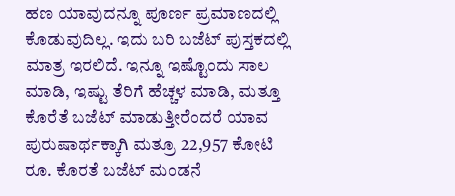ಹಣ ಯಾವುದನ್ನೂ ಪೂರ್ಣ ಪ್ರಮಾಣದಲ್ಲಿ ಕೊಡುವುದಿಲ್ಲ. ಇದು ಬರಿ ಬಜೆಟ್ ಪುಸ್ತಕದಲ್ಲಿ ಮಾತ್ರ ಇರಲಿದೆ. ಇನ್ನೂ ಇಷ್ಟೊಂದು ಸಾಲ ಮಾಡಿ, ಇಷ್ಟು ತೆರಿಗೆ ಹೆಚ್ಚಳ ಮಾಡಿ, ಮತ್ತೂ ಕೊರೆತೆ ಬಜೆಟ್ ಮಾಡುತ್ತೀರೆಂದರೆ ಯಾವ ಪುರುಷಾರ್ಥಕ್ಕಾಗಿ ಮತ್ರೂ 22,957 ಕೋಟಿ ರೂ. ಕೊರತೆ ಬಜೆಟ್ ಮಂಡನೆ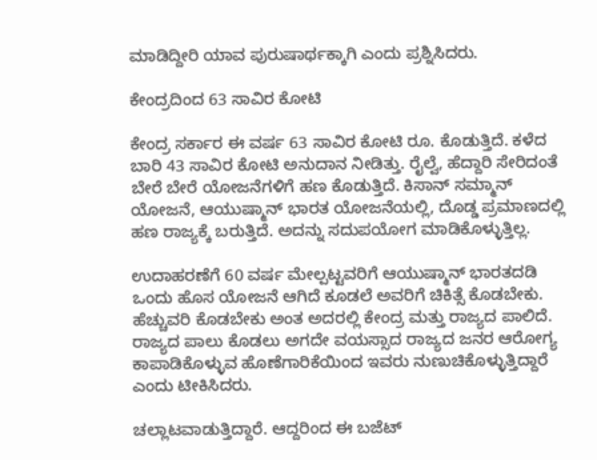ಮಾಡಿದ್ದೀರಿ ಯಾವ ಪುರುಷಾರ್ಥಕ್ಕಾಗಿ ಎಂದು ಪ್ರಶ್ನಿಸಿದರು.

ಕೇಂದ್ರದಿಂದ 63 ಸಾವಿರ ಕೋಟಿ

ಕೇಂದ್ರ ಸರ್ಕಾರ ಈ ವರ್ಷ 63 ಸಾವಿರ ಕೋಟಿ ರೂ. ಕೊಡುತ್ತಿದೆ. ಕಳೆದ ಬಾರಿ 43 ಸಾವಿರ ಕೋಟಿ ಅನುದಾನ ನೀಡಿತ್ತು. ರೈಲ್ವೆ, ಹೆದ್ದಾರಿ ಸೇರಿದಂತೆ ಬೇರೆ ಬೇರೆ ಯೋಜನೆಗಳಿಗೆ ಹಣ ಕೊಡುತ್ತಿದೆ. ಕಿಸಾನ್ ಸಮ್ಮಾನ್ ಯೋಜನೆ, ಆಯುಷ್ಮಾನ್ ಭಾರತ ಯೋಜನೆಯಲ್ಲಿ, ದೊಡ್ಡ ಪ್ರಮಾಣದಲ್ಲಿ ಹಣ ರಾಜ್ಯಕ್ಕೆ ಬರುತ್ತಿದೆ. ಅದನ್ನು ಸದುಪಯೋಗ ಮಾಡಿಕೊಳ್ಳುತ್ತಿಲ್ಲ.

ಉದಾಹರಣೆಗೆ 60 ವರ್ಷ ಮೇಲ್ಪಟ್ಟವರಿಗೆ ಆಯುಷ್ಮಾನ್ ಭಾರತದಡಿ ಒಂದು ಹೊಸ ಯೋಜನೆ ಆಗಿದೆ ಕೂಡಲೆ ಅವರಿಗೆ ಚಿಕಿತ್ಸೆ ಕೊಡಬೇಕು. ಹೆಚ್ಚುವರಿ ಕೊಡಬೇಕು ಅಂತ‌ ಅದರಲ್ಲಿ ಕೇಂದ್ರ ಮತ್ತು ರಾಜ್ಯದ ಪಾಲಿದೆ. ರಾಜ್ಯದ ಪಾಲು ಕೊಡಲು ಅಗದೇ ವಯಸ್ಸಾದ ರಾಜ್ಯದ ಜನರ ಆರೋಗ್ಯ ಕಾಪಾಡಿಕೊಳ್ಳುವ ಹೊಣೆಗಾರಿಕೆಯಿಂದ ಇವರು ನುಣುಚಿಕೊಳ್ಳುತ್ತಿದ್ದಾರೆ ಎಂದು ಟೀಕಿಸಿದರು.

ಚಲ್ಲಾಟವಾಡುತ್ತಿದ್ದಾರೆ. ಆದ್ದರಿಂದ ಈ ಬಜೆಟ್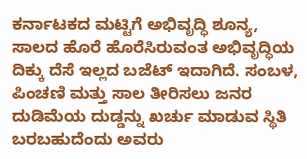ಕರ್ನಾಟಕದ ಮಟ್ಟಿಗೆ ಅಭಿವೃದ್ಧಿ ಶೂನ್ಯ, ಸಾಲದ ಹೊರೆ ಹೊರೆಸಿರುವಂತ ಅಭಿವೃದ್ಧಿಯ ದಿಕ್ಕು ದೆಸೆ ಇಲ್ಲದ ಬಜೆಟ್ ಇದಾಗಿದೆ. ಸಂಬಳ, ಪಿಂಚಣಿ ಮತ್ತು ಸಾಲ ತೀರಿಸಲು ಜನರ ದುಡಿಮೆಯ ದುಡ್ಡನ್ನು ಖರ್ಚು ಮಾಡುವ ಸ್ಥಿತಿ ಬರಬಹುದೆಂದು ಅವರು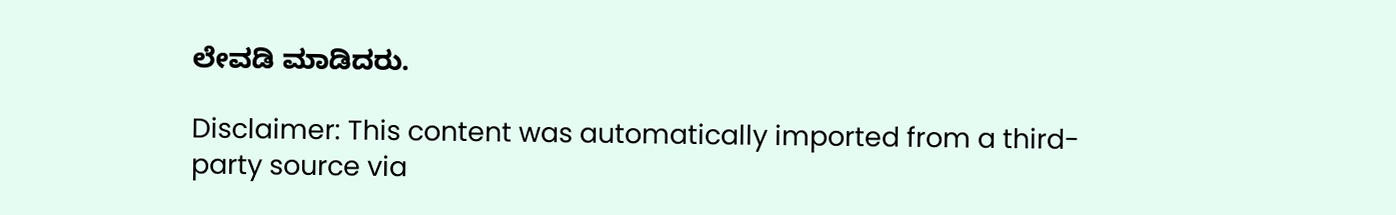ಲೇವಡಿ ಮಾಡಿದರು.

Disclaimer: This content was automatically imported from a third-party source via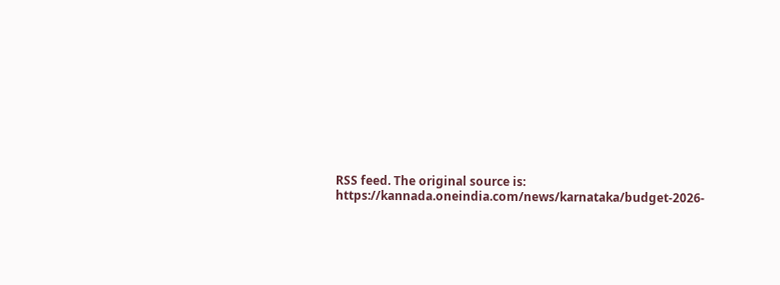RSS feed. The original source is: https://kannada.oneindia.com/news/karnataka/budget-2026-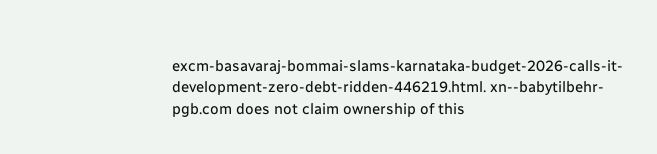excm-basavaraj-bommai-slams-karnataka-budget-2026-calls-it-development-zero-debt-ridden-446219.html. xn--babytilbehr-pgb.com does not claim ownership of this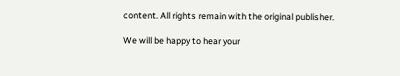content. All rights remain with the original publisher.

We will be happy to hear your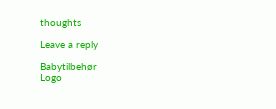thoughts

Leave a reply

Babytilbehør
Logo